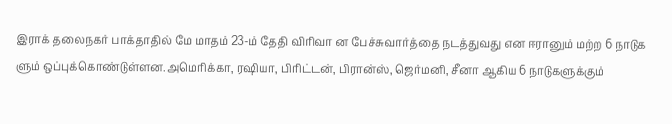இராக் தலைநகர் பாக்தாதில் மே மாதம் 23-ம் தேதி விரிவா ன பேச்சுவார்த்தை நடத்துவது என ஈரானும் மற்ற 6 நாடுக ளும் ஒப்புக்கொண்டுள்ளன.அமெரிக்கா, ரஷியா, பிரிட்டன், பிரான்ஸ், ஜெர்மனி, சீனா ஆகிய 6 நாடுகளுக்கும்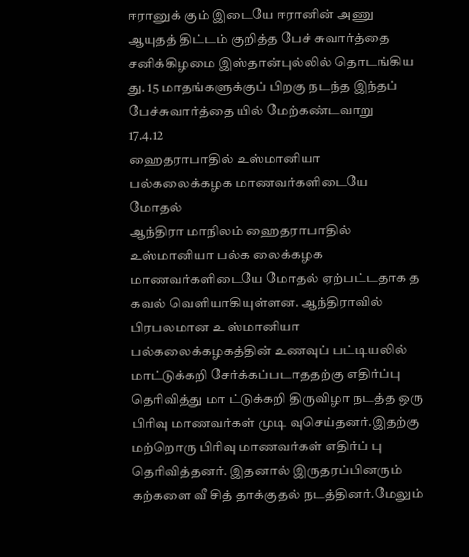ஈரானுக் கும் இடையே ஈரானின் அணு ஆயுதத் திட்டம் குறித்த பேச் சுவார்த்தை சனிக்கிழமை இஸ்தான்புல்லில் தொடங்கிய து. 15 மாதங்களுக்குப் பிறகு நடந்த இந்தப் பேச்சுவார்த்தை யில் மேற்கண்டவாறு
17.4.12
ஹைதராபாதில் உஸ்மானியா பல்கலைக்கழக மாணவர்களிடையே மோதல்
ஆந்திரா மாநிலம் ஹைதராபாதில் உஸ்மானியா பல்க லைக்கழக மாணவர்களிடையே மோதல் ஏற்பட்டதாக த கவல் வெளியாகியுள்ளன. ஆந்திராவில் பிரபலமான உ ஸ்மானியா பல்கலைக்கழகத்தின் உணவுப் பட்டியலில் மாட்டுக்கறி சேர்க்கப்படாததற்கு எதிர்ப்பு தெரிவித்து மா ட்டுக்கறி திருவிழா நடத்த ஒரு பிரிவு மாணவர்கள் முடி வுசெய்தனர்.இதற்கு மற்றொரு பிரிவு மாணவர்கள் எதிர்ப் பு தெரிவித்தனர். இதனால் இருதரப்பினரும் கற்களை வீ சித் தாக்குதல் நடத்தினர்.மேலும்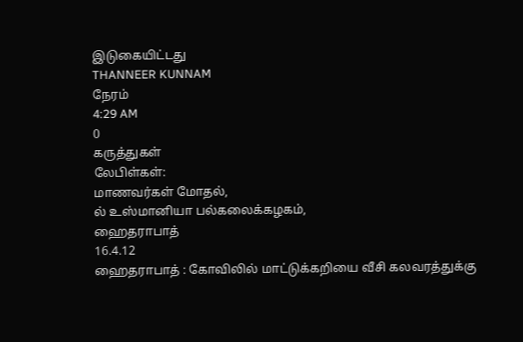இடுகையிட்டது
THANNEER KUNNAM
நேரம்
4:29 AM
0
கருத்துகள்
லேபிள்கள்:
மாணவர்கள் மோதல்,
ல் உஸ்மானியா பல்கலைக்கழகம்,
ஹைதராபாத்
16.4.12
ஹைதராபாத் : கோவிலில் மாட்டுக்கறியை வீசி கலவரத்துக்கு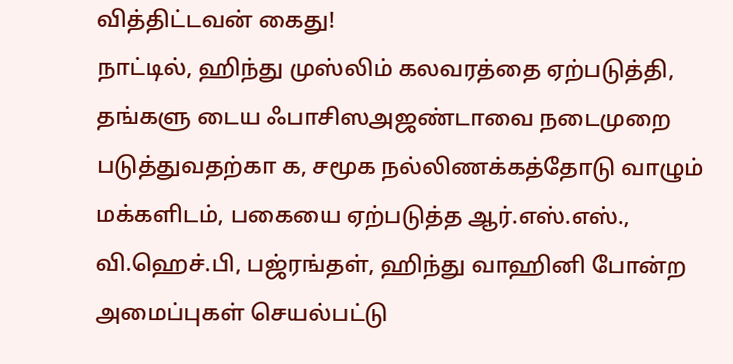வித்திட்டவன் கைது!
நாட்டில், ஹிந்து முஸ்லிம் கலவரத்தை ஏற்படுத்தி, தங்களு டைய ஃபாசிஸஅஜண்டாவை நடைமுறை படுத்துவதற்கா க, சமூக நல்லிணக்கத்தோடு வாழும் மக்களிடம், பகையை ஏற்படுத்த ஆர்.எஸ்.எஸ்., வி.ஹெச்.பி, பஜ்ரங்தள், ஹிந்து வாஹினி போன்ற அமைப்புகள் செயல்பட்டு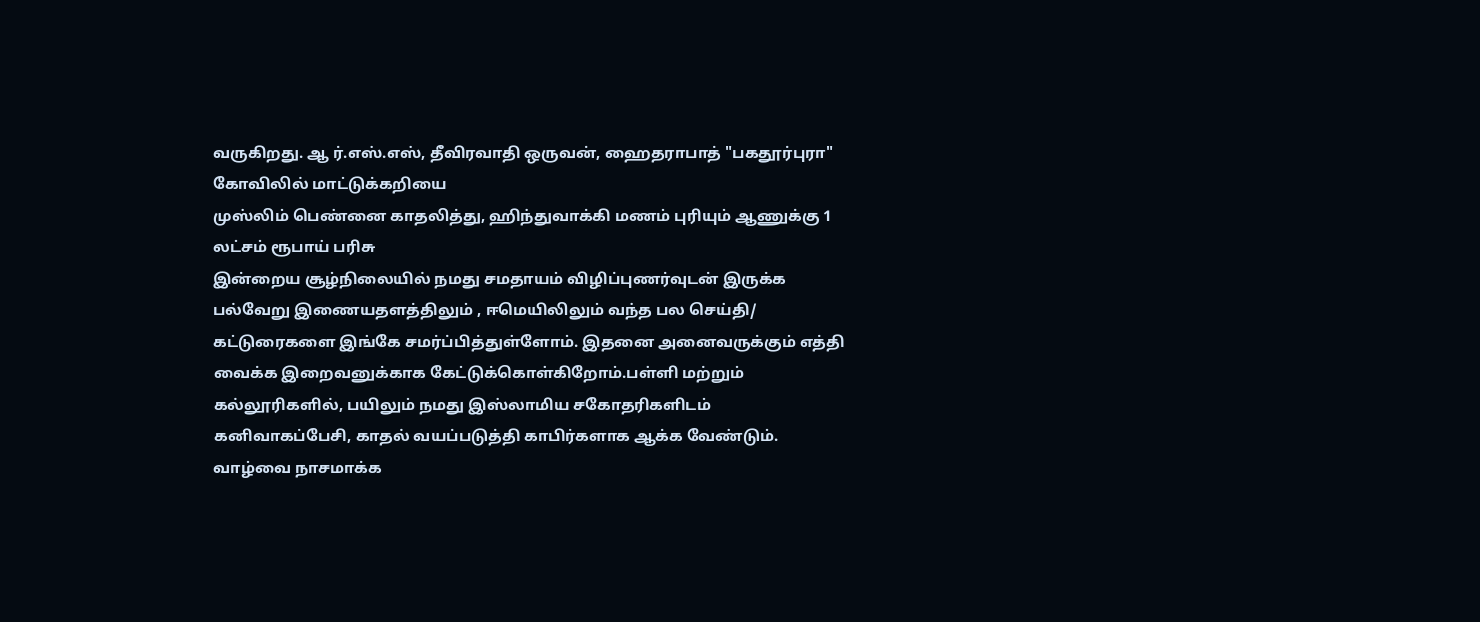வருகிறது. ஆ ர்.எஸ்.எஸ், தீவிரவாதி ஒருவன், ஹைதராபாத் "பகதூர்புரா" கோவிலில் மாட்டுக்கறியை
முஸ்லிம் பெண்னை காதலித்து, ஹிந்துவாக்கி மணம் புரியும் ஆணுக்கு 1 லட்சம் ரூபாய் பரிசு
இன்றைய சூழ்நிலையில் நமது சமதாயம் விழிப்புணர்வுடன் இருக்க பல்வேறு இணையதளத்திலும் , ஈமெயிலிலும் வந்த பல செய்தி/ கட்டுரைகளை இங்கே சமர்ப்பித்துள்ளோம். இதனை அனைவருக்கும் எத்தி வைக்க இறைவனுக்காக கேட்டுக்கொள்கிறோம்.பள்ளி மற்றும் கல்லூரிகளில், பயிலும் நமது இஸ்லாமிய சகோதரிகளிடம் கனிவாகப்பேசி, காதல் வயப்படுத்தி காபிர்களாக ஆக்க வேண்டும். வாழ்வை நாசமாக்க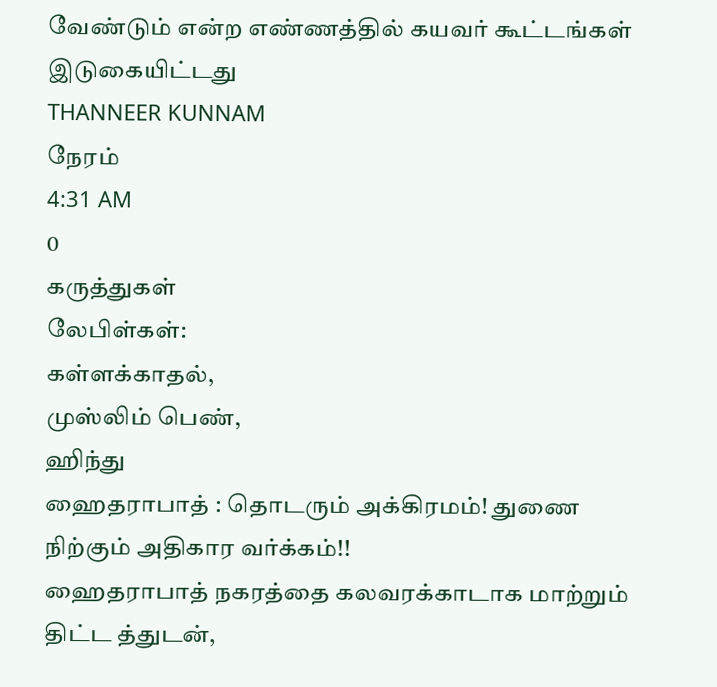வேண்டும் என்ற எண்ணத்தில் கயவர் கூட்டங்கள்
இடுகையிட்டது
THANNEER KUNNAM
நேரம்
4:31 AM
0
கருத்துகள்
லேபிள்கள்:
கள்ளக்காதல்,
முஸ்லிம் பெண்,
ஹிந்து
ஹைதராபாத் : தொடரும் அக்கிரமம்! துணை நிற்கும் அதிகார வர்க்கம்!!
ஹைதராபாத் நகரத்தை கலவரக்காடாக மாற்றும் திட்ட த்துடன்,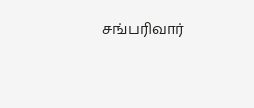சங்பரிவார்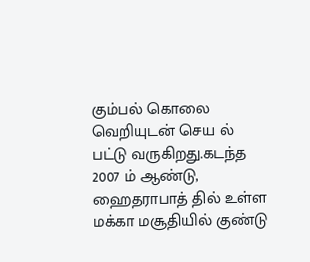கும்பல் கொலை வெறியுடன் செய ல் பட்டு வருகிறது.கடந்த 2007 ம் ஆண்டு, ஹைதராபாத் தில் உள்ள மக்கா மசூதியில் குண்டு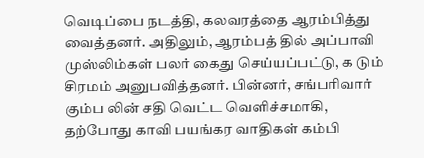வெடிப்பை நடத்தி, கலவரத்தை ஆரம்பித்து வைத்தனர். அதிலும், ஆரம்பத் தில் அப்பாவி முஸ்லிம்கள் பலர் கைது செய்யப்பட்டு, க டும் சிரமம் அனுபவித்தனர். பின்னர், சங்பரிவார் கும்ப லின் சதி வெட்ட வெளிச்சமாகி, தற்போது காவி பயங்கர வாதிகள் கம்பி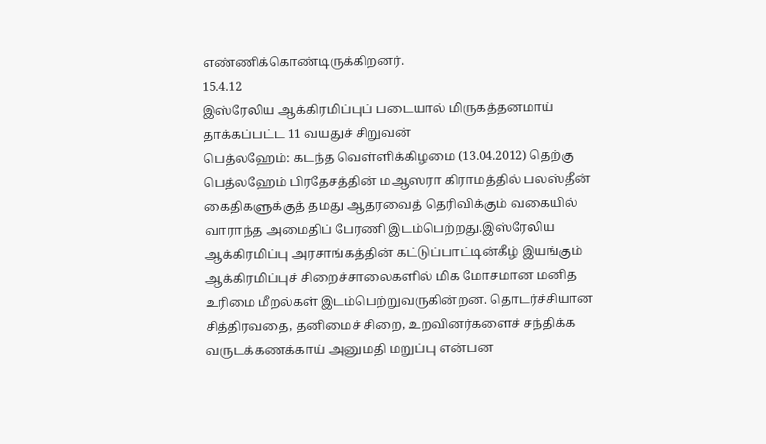எண்ணிக்கொண்டிருக்கிறனர்.
15.4.12
இஸ்ரேலிய ஆக்கிரமிப்புப் படையால் மிருகத்தனமாய் தாக்கப்பட்ட 11 வயதுச் சிறுவன்
பெத்லஹேம்: கடந்த வெள்ளிக்கிழமை (13.04.2012) தெற்கு பெத்லஹேம் பிரதேசத்தின் மஆஸரா கிராமத்தில் பலஸ்தீன் கைதிகளுக்குத் தமது ஆதரவைத் தெரிவிக்கும் வகையில் வாராந்த அமைதிப் பேரணி இடம்பெற்றது.இஸ்ரேலிய ஆக்கிரமிப்பு அரசாங்கத்தின் கட்டுப்பாட்டின்கீழ் இயங்கும் ஆக்கிரமிப்புச் சிறைச்சாலைகளில் மிக மோசமான மனித உரிமை மீறல்கள் இடம்பெற்றுவருகின்றன. தொடர்ச்சியான சித்திரவதை, தனிமைச் சிறை, உறவினர்களைச் சந்திக்க வருடக்கணக்காய் அனுமதி மறுப்பு என்பன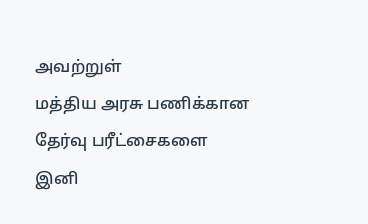அவற்றுள்
மத்திய அரசு பணிக்கான தேர்வு பரீட்சைகளை இனி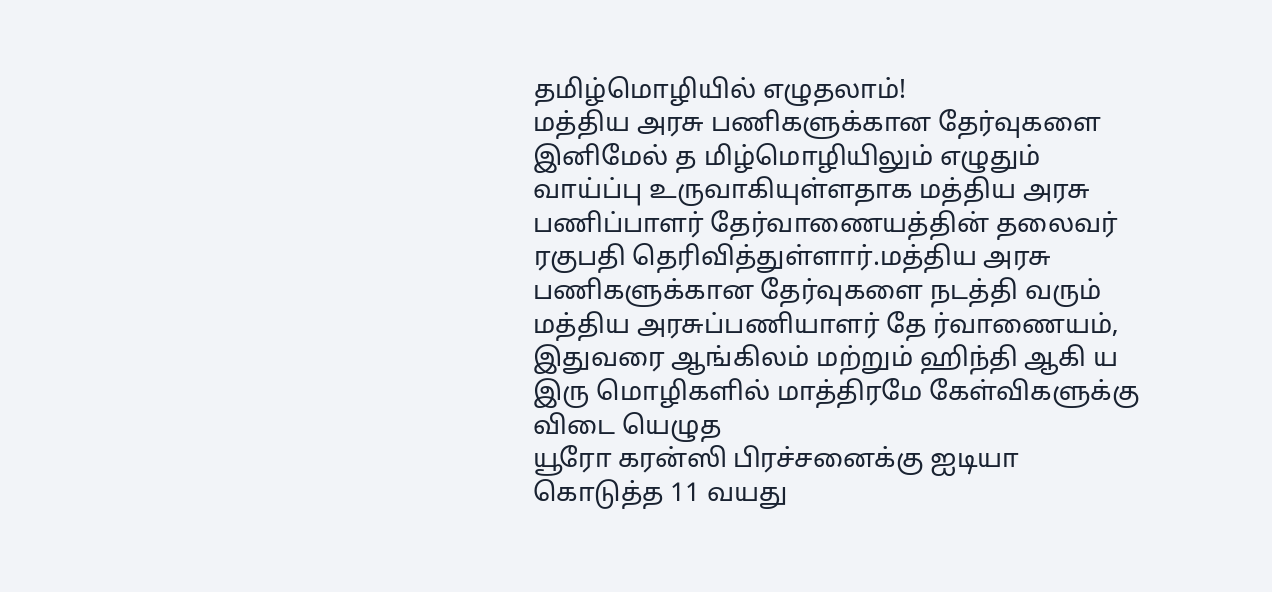தமிழ்மொழியில் எழுதலாம்!
மத்திய அரசு பணிகளுக்கான தேர்வுகளை இனிமேல் த மிழ்மொழியிலும் எழுதும் வாய்ப்பு உருவாகியுள்ளதாக மத்திய அரசு பணிப்பாளர் தேர்வாணையத்தின் தலைவர் ரகுபதி தெரிவித்துள்ளார்.மத்திய அரசு பணிகளுக்கான தேர்வுகளை நடத்தி வரும் மத்திய அரசுப்பணியாளர் தே ர்வாணையம், இதுவரை ஆங்கிலம் மற்றும் ஹிந்தி ஆகி ய இரு மொழிகளில் மாத்திரமே கேள்விகளுக்கு விடை யெழுத
யூரோ கரன்ஸி பிரச்சனைக்கு ஐடியா கொடுத்த 11 வயது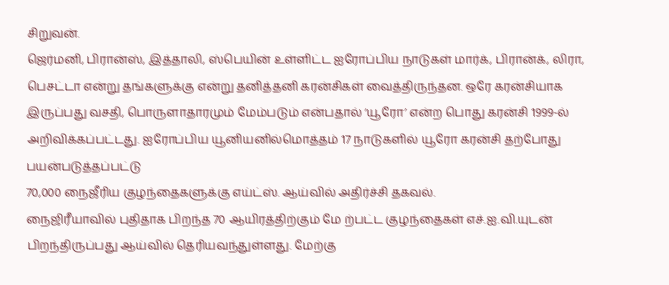சிறுவன்.
ஜெர்மனி, பிரான்ஸ், இத்தாலி, ஸ்பெயின் உள்ளிட்ட ஐரோப்பிய நாடுகள் மார்க், பிரான்க், லிரா, பெசட்டா என்று தங்களுக்கு என்று தனித்தனி கரன்சிகள் வைத்திருந்தன. ஒரே கரன்சியாக இருப்பது வசதி, பொருளாதாரமும் மேம்படும் என்பதால் ‘யூரோ’ என்ற பொது கரன்சி 1999-ல் அறிவிக்கப்பட்டது. ஐரோப்பிய யூனியனில்மொத்தம் 17 நாடுகளில் யூரோ கரன்சி தற்போது பயன்படுத்தப்பட்டு
70,000 நைஜீரிய குழந்தைகளுக்கு எய்ட்ஸ். ஆய்வில் அதிர்ச்சி தகவல்.
நைஜிரீயாவில் புதிதாக பிறந்த 70 ஆயிரத்திற்கும் மே ற்பட்ட குழந்தைகள் எச்.ஐ.வி.யுடன் பிறந்திருப்பது ஆய்வில் தெரியவந்துள்ளது. மேற்கு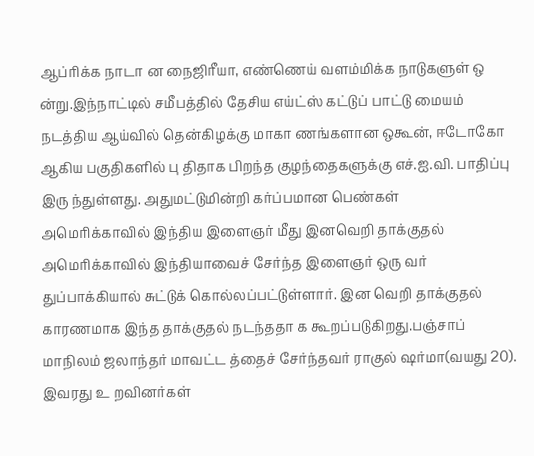ஆப்ரிக்க நாடா ன நைஜிரீயா, எண்ணெய் வளம்மிக்க நாடுகளுள் ஒ ன்று.இந்நாட்டில் சமீபத்தில் தேசிய எய்ட்ஸ் கட்டுப் பாட்டு மையம் நடத்திய ஆய்வில் தென்கிழக்கு மாகா ணங்களான ஒகூன், ஈடோகோ ஆகிய பகுதிகளில் பு திதாக பிறந்த குழந்தைகளுக்கு எச்.ஐ.வி. பாதிப்பு இரு ந்துள்ளது. அதுமட்டுமின்றி கர்ப்பமான பெண்கள்
அமெரிக்காவில் இந்திய இளைஞர் மீது இனவெறி தாக்குதல்
அமெரிக்காவில் இந்தியாவைச் சேர்ந்த இளைஞர் ஒரு வர் துப்பாக்கியால் சுட்டுக் கொல்லப்பட்டுள்ளார். இன வெறி தாக்குதல் காரணமாக இந்த தாக்குதல் நடந்ததா க கூறப்படுகிறது.பஞ்சாப் மாநிலம் ஜலாந்தர் மாவட்ட த்தைச் சேர்ந்தவர் ராகுல் ஷர்மா(வயது 20). இவரது உ றவினர்கள்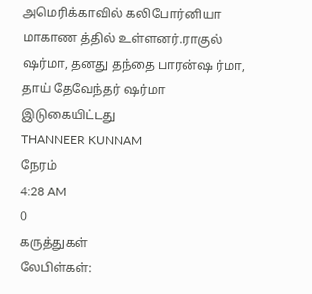அமெரிக்காவில் கலிபோர்னியா மாகாண த்தில் உள்ளனர்.ராகுல் ஷர்மா, தனது தந்தை பாரன்ஷ ர்மா, தாய் தேவேந்தர் ஷர்மா
இடுகையிட்டது
THANNEER KUNNAM
நேரம்
4:28 AM
0
கருத்துகள்
லேபிள்கள்: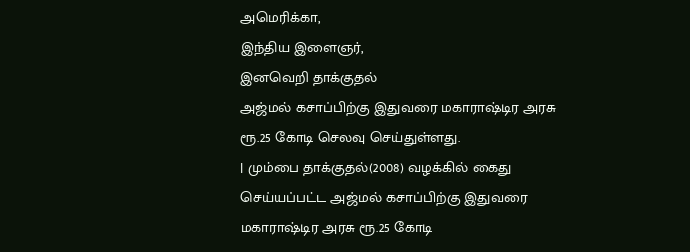அமெரிக்கா,
இந்திய இளைஞர்,
இனவெறி தாக்குதல்
அஜ்மல் கசாப்பிற்கு இதுவரை மகாராஷ்டிர அரசு ரூ.25 கோடி செலவு செய்துள்ளது.
| மும்பை தாக்குதல்(2008) வழக்கில் கைது செய்யப்பட்ட அஜ்மல் கசாப்பிற்கு இதுவரை மகாராஷ்டிர அரசு ரூ.25 கோடி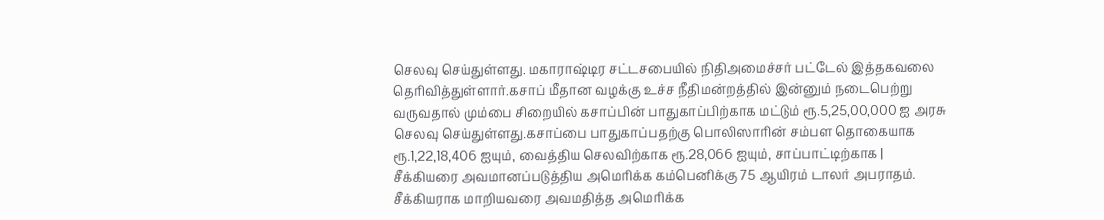செலவு செய்துள்ளது. மகாராஷ்டிர சட்டசபையில் நிதிஅமைச்சர் பட்டேல் இத்தகவலை தெரிவித்துள்ளார்.கசாப் மீதான வழக்கு உச்ச நீதிமன்றத்தில் இன்னும் நடைபெற்று வருவதால் மும்பை சிறையில் கசாப்பின் பாதுகாப்பிற்காக மட்டும் ரூ.5,25,00,000 ஐ அரசு செலவு செய்துள்ளது.கசாப்பை பாதுகாப்பதற்கு பொலிஸாரின் சம்பள தொகையாக ரூ.1,22,18,406 ஐயும், வைத்திய செலவிற்காக ரூ.28,066 ஐயும், சாப்பாட்டிற்காக |
சீக்கியரை அவமானப்படுத்திய அமெரிக்க கம்பெனிக்கு 75 ஆயிரம் டாலர் அபராதம்.
சீக்கியராக மாறியவரை அவமதித்த அமெரிக்க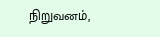நிறுவனம்,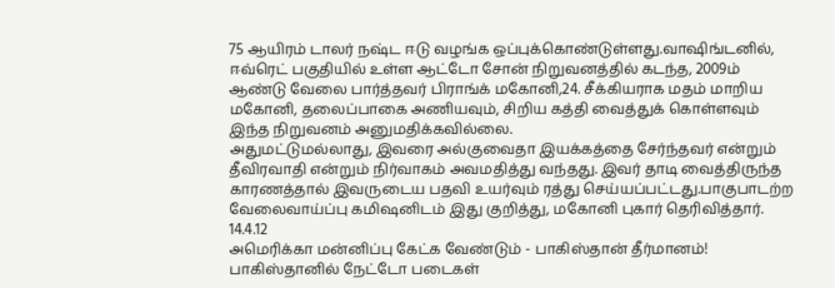75 ஆயிரம் டாலர் நஷ்ட ஈடு வழங்க ஒப்புக்கொண்டுள்ளது.வாஷிங்டனில், ஈவ்ரெட் பகுதியில் உள்ள ஆட்டோ சோன் நிறுவனத்தில் கடந்த, 2009ம் ஆண்டு வேலை பார்த்தவர் பிராங்க் மகோனி,24. சீக்கியராக மதம் மாறிய மகோனி, தலைப்பாகை அணியவும், சிறிய கத்தி வைத்துக் கொள்ளவும் இந்த நிறுவனம் அனுமதிக்கவில்லை.
அதுமட்டுமல்லாது, இவரை அல்குவைதா இயக்கத்தை சேர்ந்தவர் என்றும் தீவிரவாதி என்றும் நிர்வாகம் அவமதித்து வந்தது. இவர் தாடி வைத்திருந்த காரணத்தால் இவருடைய பதவி உயர்வும் ரத்து செய்யப்பட்டது.பாகுபாடற்ற வேலைவாய்ப்பு கமிஷனிடம் இது குறித்து, மகோனி புகார் தெரிவித்தார்.
14.4.12
அமெரிக்கா மன்னிப்பு கேட்க வேண்டும் - பாகிஸ்தான் தீர்மானம்!
பாகிஸ்தானில் நேட்டோ படைகள்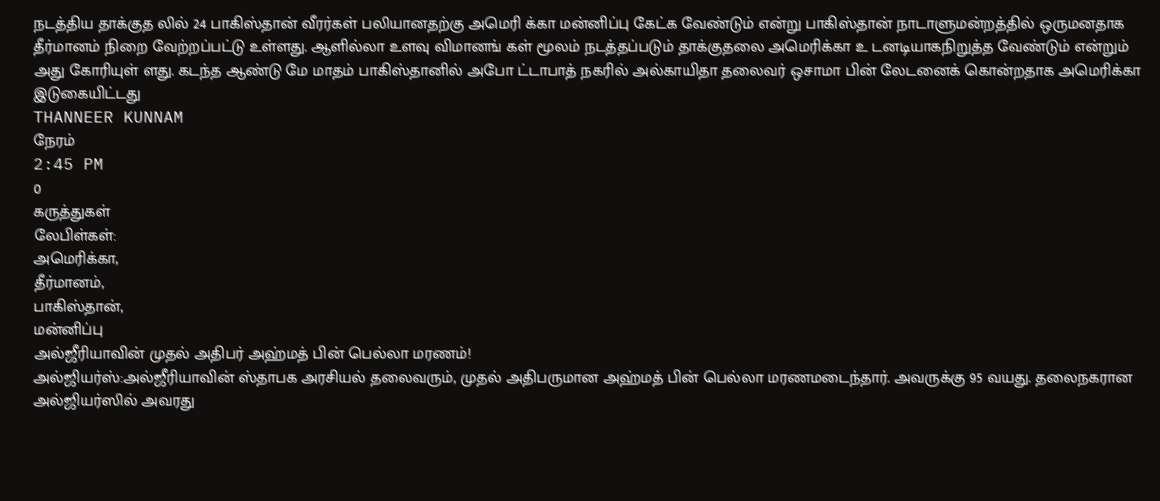நடத்திய தாக்குத லில் 24 பாகிஸ்தான் வீரர்கள் பலியானதற்கு அமெரி க்கா மன்னிப்பு கேட்க வேண்டும் என்று பாகிஸ்தான் நாடாளுமன்றத்தில் ஒருமனதாக தீர்மானம் நிறை வேற்றப்பட்டு உள்ளது. ஆளில்லா உளவு விமானங் கள் மூலம் நடத்தப்படும் தாக்குதலை அமெரிக்கா உ டனடியாகநிறுத்த வேண்டும் என்றும் அது கோரியுள் ளது. கடந்த ஆண்டு மே மாதம் பாகிஸ்தானில் அபோ ட்டாபாத் நகரில் அல்காயிதா தலைவர் ஒசாமா பின் லேடனைக் கொன்றதாக அமெரிக்கா
இடுகையிட்டது
THANNEER KUNNAM
நேரம்
2:45 PM
0
கருத்துகள்
லேபிள்கள்:
அமெரிக்கா,
தீர்மானம்,
பாகிஸ்தான்,
மன்னிப்பு
அல்ஜீரியாவின் முதல் அதிபர் அஹ்மத் பின் பெல்லா மரணம்!
அல்ஜியர்ஸ்:அல்ஜீரியாவின் ஸ்தாபக அரசியல் தலைவரும், முதல் அதிபருமான அஹ்மத் பின் பெல்லா மரணமடைந்தார். அவருக்கு 95 வயது. தலைநகரான அல்ஜியர்ஸில் அவரது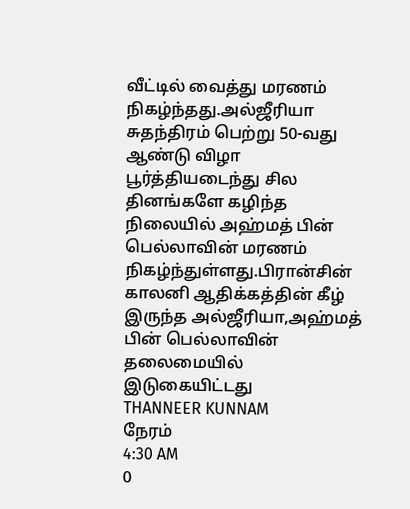வீட்டில் வைத்து மரணம் நிகழ்ந்தது.அல்ஜீரியா சுதந்திரம் பெற்று 50-வது ஆண்டு விழா பூர்த்தியடைந்து சில தினங்களே கழிந்த நிலையில் அஹ்மத் பின் பெல்லாவின் மரணம் நிகழ்ந்துள்ளது.பிரான்சின் காலனி ஆதிக்கத்தின் கீழ் இருந்த அல்ஜீரியா,அஹ்மத் பின் பெல்லாவின் தலைமையில்
இடுகையிட்டது
THANNEER KUNNAM
நேரம்
4:30 AM
0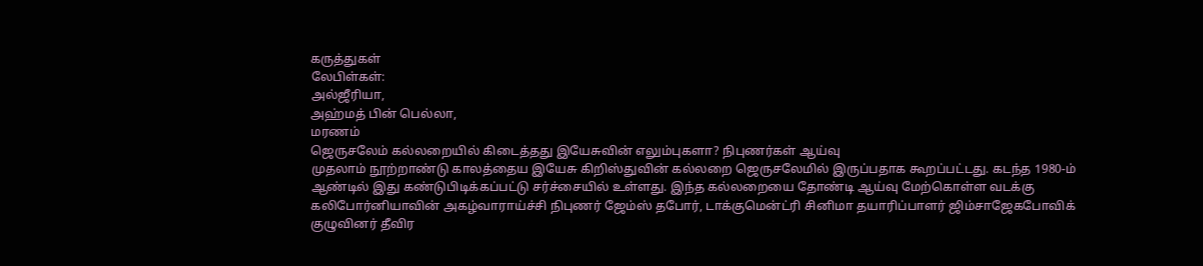கருத்துகள்
லேபிள்கள்:
அல்ஜீரியா,
அஹ்மத் பின் பெல்லா,
மரணம்
ஜெருசலேம் கல்லறையில் கிடைத்தது இயேசுவின் எலும்புகளா? நிபுணர்கள் ஆய்வு
முதலாம் நூற்றாண்டு காலத்தைய இயேசு கிறிஸ்துவின் கல்லறை ஜெருசலேமில் இருப்பதாக கூறப்பட்டது. கடந்த 1980-ம் ஆண்டில் இது கண்டுபிடிக்கப்பட்டு சர்ச்சையில் உள்ளது. இந்த கல்லறையை தோண்டி ஆய்வு மேற்கொள்ள வடக்கு கலிபோர்னியாவின் அகழ்வாராய்ச்சி நிபுணர் ஜேம்ஸ் தபோர், டாக்குமென்ட்ரி சினிமா தயாரிப்பாளர் ஜிம்சாஜேகபோவிக் குழுவினர் தீவிர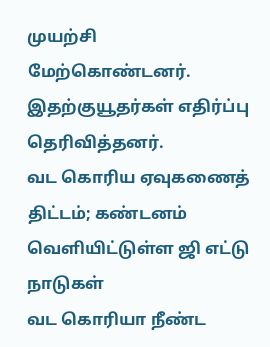முயற்சி மேற்கொண்டனர். இதற்குயூதர்கள் எதிர்ப்பு தெரிவித்தனர்.
வட கொரிய ஏவுகணைத் திட்டம்; கண்டனம் வெளியிட்டுள்ள ஜி எட்டு நாடுகள்
வட கொரியா நீண்ட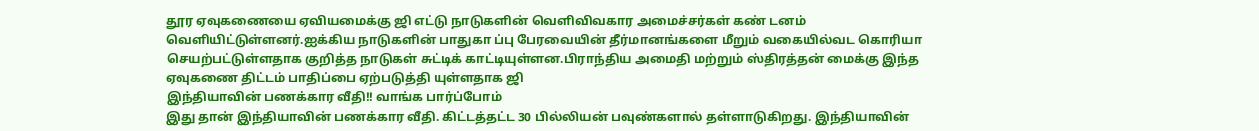தூர ஏவுகணையை ஏவியமைக்கு ஜி எட்டு நாடுகளின் வெளிவிவகார அமைச்சர்கள் கண் டனம் வெளியிட்டுள்ளனர்.ஐக்கிய நாடுகளின் பாதுகா ப்பு பேரவையின் தீர்மானங்களை மீறும் வகையில்வட கொரியா செயற்பட்டுள்ளதாக குறித்த நாடுகள் சுட்டிக் காட்டியுள்ளன.பிராந்திய அமைதி மற்றும் ஸ்திரத்தன் மைக்கு இந்த ஏவுகணை திட்டம் பாதிப்பை ஏற்படுத்தி யுள்ளதாக ஜி
இந்தியாவின் பணக்கார வீதி!! வாங்க பார்ப்போம்
இது தான் இந்தியாவின் பணக்கார வீதி. கிட்டத்தட்ட 30 பில்லியன் பவுண்களால் தள்ளாடுகிறது. இந்தியாவின்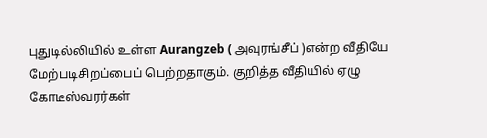புதுடில்லியில் உள்ள Aurangzeb ( அவுரங்சீப் )என்ற வீதியே மேற்படிசிறப்பைப் பெற்றதாகும். குறித்த வீதியில் ஏழு கோடீஸ்வரர்கள்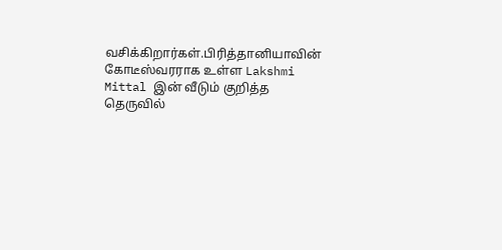வசிக்கிறார்கள்.பிரித்தானியாவின் கோடீஸ்வரராக உள்ள Lakshmi Mittal இன் வீடும் குறித்த தெருவில்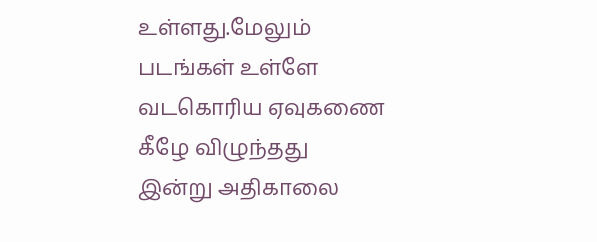உள்ளது.மேலும் படங்கள் உள்ளே
வடகொரிய ஏவுகணை கீழே விழுந்தது
இன்று அதிகாலை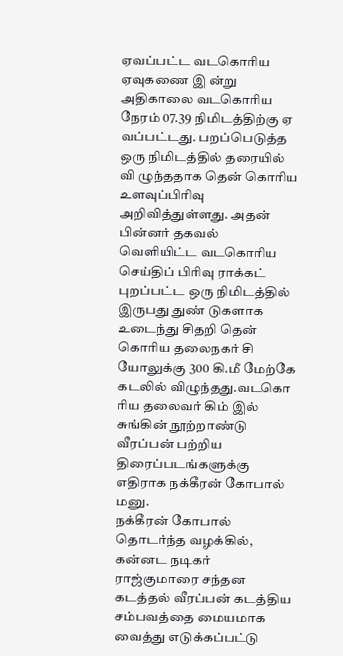ஏவப்பட்ட வடகொரிய ஏவுகணை இ ன்று அதிகாலை வடகொரிய நேரம் 07.39 நிமிடத்திற்கு ஏ வப்பட்டது. பறப்பெடுத்த ஒரு நிமிடத்தில் தரையில் வி ழுந்ததாக தென் கொரிய உளவுப்பிரிவு அறிவித்துள்ளது. அதன் பின்னர் தகவல் வெளியிட்ட வடகொரிய செய்திப் பிரிவு ராக்கட் புறப்பட்ட ஒரு நிமிடத்தில் இருபது துண் டுகளாக உடைந்து சிதறி தென் கொரிய தலைநகர் சி யோலுக்கு 300 கி.மீ மேற்கே கடலில் விழுந்தது.வடகொ ரிய தலைவர் கிம் இல் சுங்கின் நூற்றாண்டு
வீரப்பன் பற்றிய திரைப்படங்களுக்கு எதிராக நக்கீரன் கோபால் மனு.
நக்கீரன் கோபால் தொடர்ந்த வழக்கில், கன்னட நடிகர் ராஜ்குமாரை சந்தன கடத்தல் வீரப்பன் கடத்திய சம்பவத்தை மையமாக வைத்து எடுக்கப்பட்டு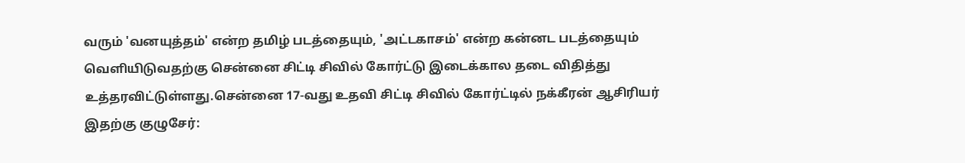வரும் 'வனயுத்தம்' என்ற தமிழ் படத்தையும், 'அட்டகாசம்' என்ற கன்னட படத்தையும் வெளியிடுவதற்கு சென்னை சிட்டி சிவில் கோர்ட்டு இடைக்கால தடை விதித்து உத்தரவிட்டுள்ளது.சென்னை 17-வது உதவி சிட்டி சிவில் கோர்ட்டில் நக்கீரன் ஆசிரியர்
இதற்கு குழுசேர்: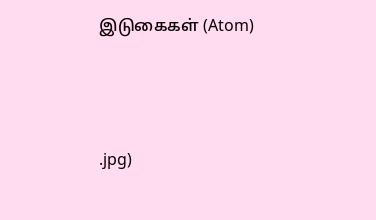இடுகைகள் (Atom)




.jpg)